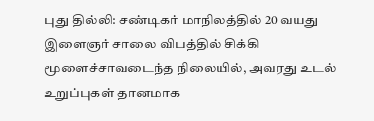புது தில்லி: சண்டிகர் மாநிலத்தில் 20 வயது இளைஞர் சாலை விபத்தில் சிக்கி மூளைச்சாவடைந்த நிலையில், அவரது உடல் உறுப்புகள் தானமாக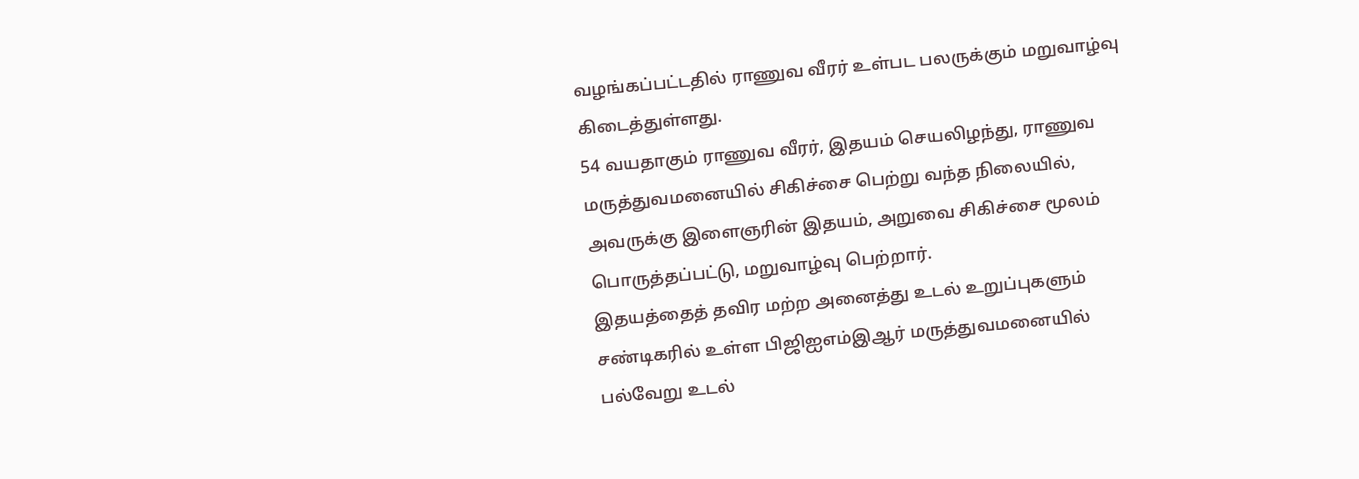வழங்கப்பட்டதில் ராணுவ வீரர் உள்பட பலருக்கும் மறுவாழ்வு கிடைத்துள்ளது.
54 வயதாகும் ராணுவ வீரர், இதயம் செயலிழந்து, ராணுவ மருத்துவமனையில் சிகிச்சை பெற்று வந்த நிலையில், அவருக்கு இளைஞரின் இதயம், அறுவை சிகிச்சை மூலம் பொருத்தப்பட்டு, மறுவாழ்வு பெற்றார்.
இதயத்தைத் தவிர மற்ற அனைத்து உடல் உறுப்புகளும் சண்டிகரில் உள்ள பிஜிஐஎம்இஆர் மருத்துவமனையில் பல்வேறு உடல்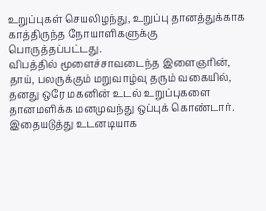உறுப்புகள் செயலிழந்து, உறுப்பு தானத்துக்காக காத்திருந்த நோயாளிகளுக்கு பொருத்தப்பட்டது.
விபத்தில் மூளைச்சாவடைந்த இளைஞரின், தாய், பலருக்கும் மறுவாழ்வு தரும் வகையில், தனது ஒரே மகனின் உடல் உறுப்புகளை தானமளிக்க மனமுவந்து ஒப்புக் கொண்டார். இதையடுத்து உடனடியாக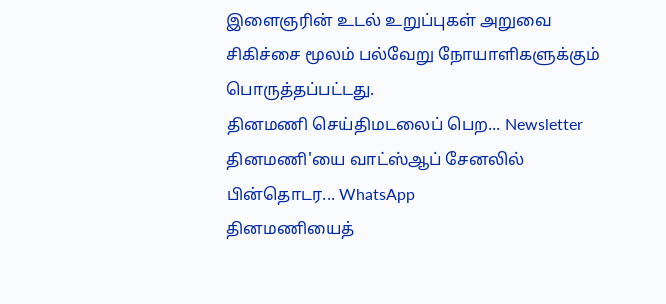இளைஞரின் உடல் உறுப்புகள் அறுவை சிகிச்சை மூலம் பல்வேறு நோயாளிகளுக்கும் பொருத்தப்பட்டது.
தினமணி செய்திமடலைப் பெற... Newsletter
தினமணி'யை வாட்ஸ்ஆப் சேனலில் பின்தொடர... WhatsApp
தினமணியைத்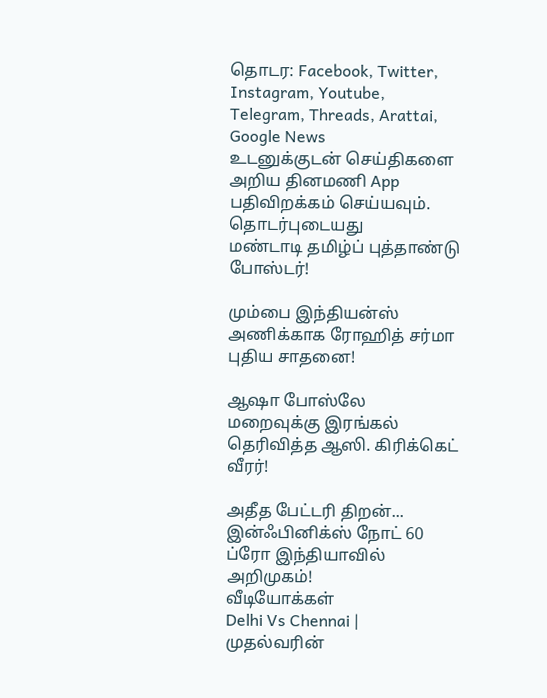தொடர: Facebook, Twitter, Instagram, Youtube, Telegram, Threads, Arattai, Google News
உடனுக்குடன் செய்திகளை அறிய தினமணி App பதிவிறக்கம் செய்யவும்.
தொடர்புடையது
மண்டாடி தமிழ்ப் புத்தாண்டு போஸ்டர்!

மும்பை இந்தியன்ஸ் அணிக்காக ரோஹித் சர்மா புதிய சாதனை!

ஆஷா போஸ்லே மறைவுக்கு இரங்கல் தெரிவித்த ஆஸி. கிரிக்கெட் வீரர்!

அதீத பேட்டரி திறன்... இன்ஃபினிக்ஸ் நோட் 60 ப்ரோ இந்தியாவில் அறிமுகம்!
வீடியோக்கள்
Delhi Vs Chennai | முதல்வரின்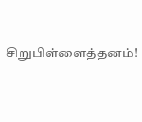சிறுபிள்ளைத்தனம்!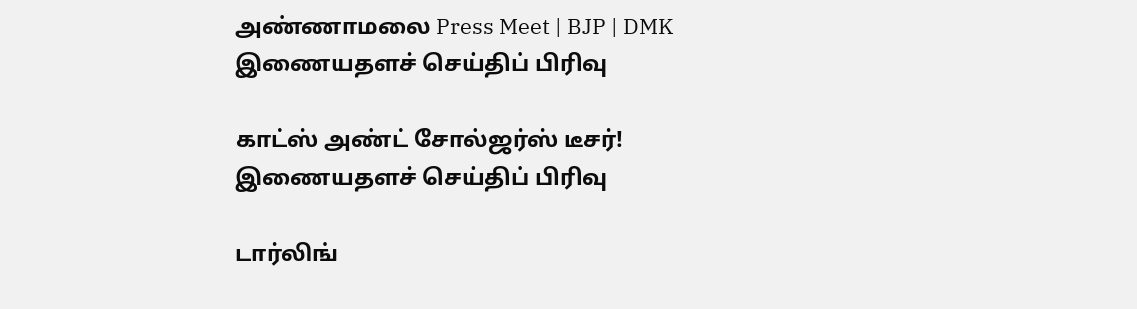அண்ணாமலை Press Meet | BJP | DMK
இணையதளச் செய்திப் பிரிவு

காட்ஸ் அண்ட் சோல்ஜர்ஸ் டீசர்!
இணையதளச் செய்திப் பிரிவு

டார்லிங்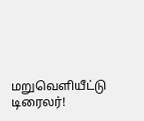மறுவெளியீட்டு டிரைலர்!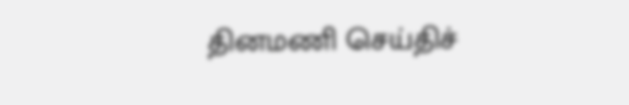தினமணி செய்திச்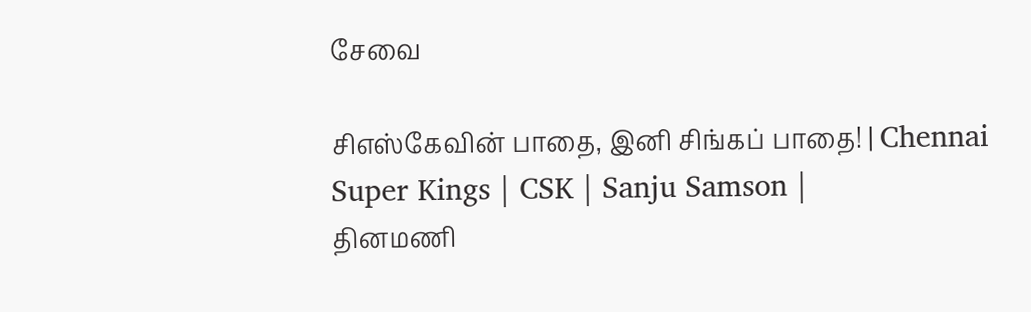சேவை

சிஎஸ்கேவின் பாதை, இனி சிங்கப் பாதை! | Chennai Super Kings | CSK | Sanju Samson |
தினமணி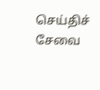செய்திச் சேவை